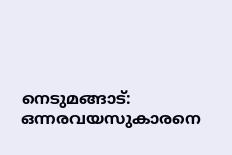നെടുമങ്ങാട്: ഒന്നരവയസുകാരനെ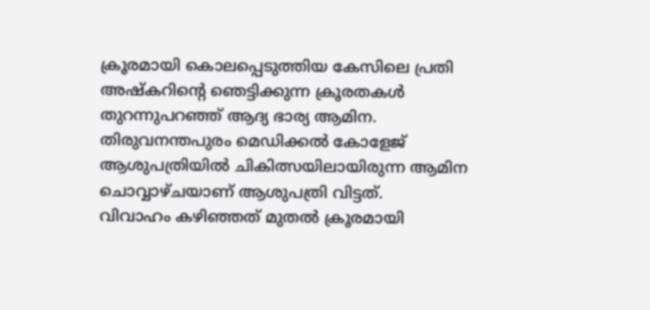ക്രൂരമായി കൊലപ്പെടുത്തിയ കേസിലെ പ്രതി അഷ്കറിന്റെ ഞെട്ടിക്കുന്ന ക്രൂരതകൾ തുറന്നുപറഞ്ഞ് ആദ്യ ഭാര്യ ആമിന. തിരുവനന്തപുരം മെഡിക്കൽ കോളേജ് ആശുപത്രിയിൽ ചികിത്സയിലായിരുന്ന ആമിന ചൊവ്വാഴ്ചയാണ് ആശുപത്രി വിട്ടത്.
വിവാഹം കഴിഞ്ഞത് മുതൽ ക്രൂരമായി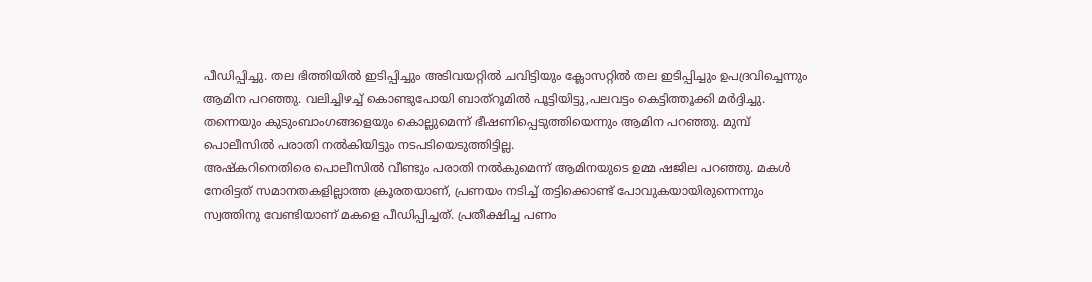പീഡിപ്പിച്ചു. തല ഭിത്തിയിൽ ഇടിപ്പിച്ചും അടിവയറ്റിൽ ചവിട്ടിയും ക്ലോസറ്റിൽ തല ഇടിപ്പിച്ചും ഉപദ്രവിച്ചെന്നും ആമിന പറഞ്ഞു. വലിച്ചിഴച്ച് കൊണ്ടുപോയി ബാത്റൂമിൽ പൂട്ടിയിട്ടു,പലവട്ടം കെട്ടിത്തൂക്കി മർദ്ദിച്ചു. തന്നെയും കുടുംബാംഗങ്ങളെയും കൊല്ലുമെന്ന് ഭീഷണിപ്പെടുത്തിയെന്നും ആമിന പറഞ്ഞു. മുമ്പ് പൊലീസിൽ പരാതി നൽകിയിട്ടും നടപടിയെടുത്തിട്ടില്ല.
അഷ്കറിനെതിരെ പൊലീസിൽ വീണ്ടും പരാതി നൽകുമെന്ന് ആമിനയുടെ ഉമ്മ ഷജില പറഞ്ഞു. മകൾ നേരിട്ടത് സമാനതകളില്ലാത്ത ക്രൂരതയാണ്, പ്രണയം നടിച്ച് തട്ടിക്കൊണ്ട് പോവുകയായിരുന്നെന്നും സ്വത്തിനു വേണ്ടിയാണ് മകളെ പീഡിപ്പിച്ചത്. പ്രതീക്ഷിച്ച പണം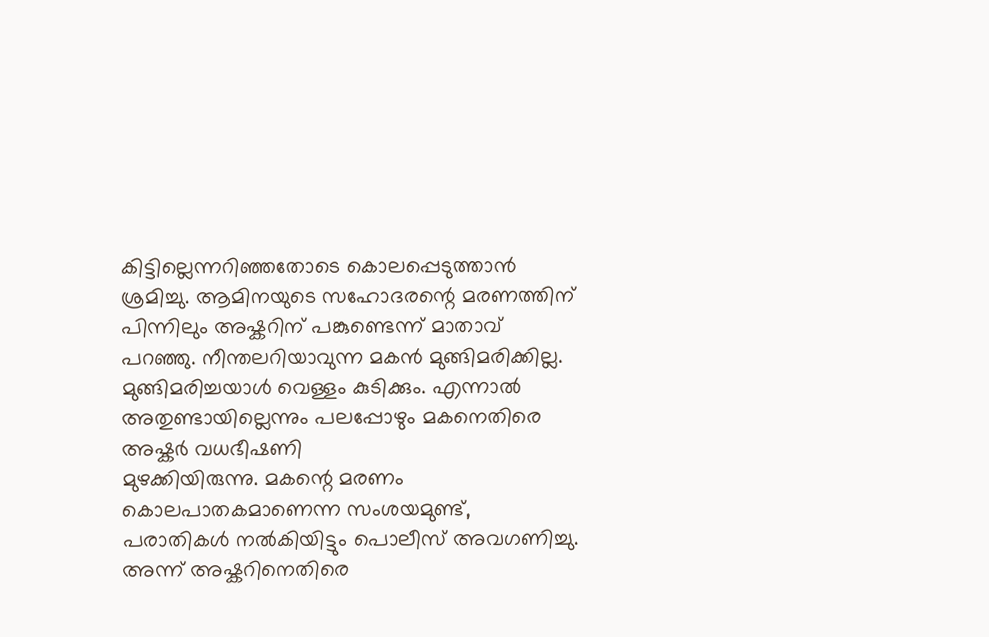കിട്ടില്ലെന്നറിഞ്ഞതോടെ കൊലപ്പെടുത്താൻ ശ്രമിച്ചു. ആമിനയുടെ സഹോദരന്റെ മരണത്തിന് പിന്നിലും അഷ്കറിന് പങ്കുണ്ടെന്ന് മാതാവ് പറഞ്ഞു. നീന്തലറിയാവുന്ന മകൻ മുങ്ങിമരിക്കില്ല. മുങ്ങിമരിച്ചയാൾ വെള്ളം കുടിക്കും. എന്നാൽ അതുണ്ടായില്ലെന്നും പലപ്പോഴും മകനെതിരെ അഷ്കർ വധഭീഷണി
മുഴക്കിയിരുന്നു. മകന്റെ മരണം കൊലപാതകമാണെന്ന സംശയമുണ്ട്, പരാതികൾ നൽകിയിട്ടും പൊലീസ് അവഗണിച്ചു. അന്ന് അഷ്കറിനെതിരെ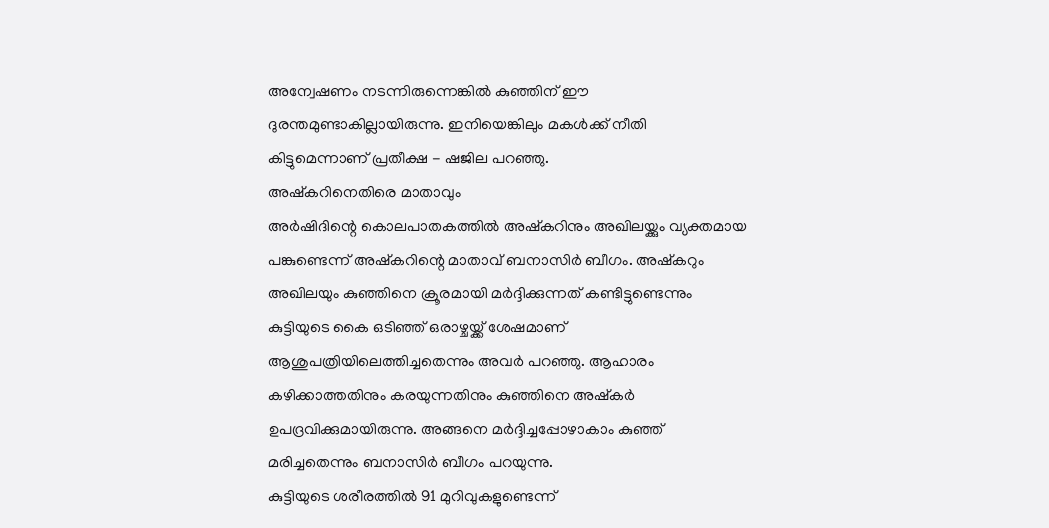അന്വേഷണം നടന്നിരുന്നെങ്കിൽ കുഞ്ഞിന് ഈ ദുരന്തമുണ്ടാകില്ലായിരുന്നു. ഇനിയെങ്കിലും മകൾക്ക് നീതി കിട്ടുമെന്നാണ് പ്രതീക്ഷ - ഷജില പറഞ്ഞു.
അഷ്കറിനെതിരെ മാതാവും
അർഷിദിന്റെ കൊലപാതകത്തിൽ അഷ്കറിനും അഖിലയ്ക്കും വ്യക്തമായ പങ്കുണ്ടെന്ന് അഷ്കറിന്റെ മാതാവ് ബനാസിർ ബീഗം. അഷ്കറും അഖിലയും കുഞ്ഞിനെ ക്രൂരമായി മർദ്ദിക്കുന്നത് കണ്ടിട്ടുണ്ടെന്നും കുട്ടിയുടെ കൈ ഒടിഞ്ഞ് ഒരാഴ്ചയ്ക്ക് ശേഷമാണ് ആശുപത്രിയിലെത്തിച്ചതെന്നും അവർ പറഞ്ഞു. ആഹാരം കഴിക്കാത്തതിനും കരയുന്നതിനും കുഞ്ഞിനെ അഷ്കർ ഉപദ്രവിക്കുമായിരുന്നു. അങ്ങനെ മർദ്ദിച്ചപ്പോഴാകാം കുഞ്ഞ് മരിച്ചതെന്നും ബനാസിർ ബീഗം പറയുന്നു.
കുട്ടിയുടെ ശരീരത്തിൽ 91 മുറിവുകളുണ്ടെന്ന്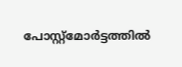പോസ്റ്റ്മോർട്ടത്തിൽ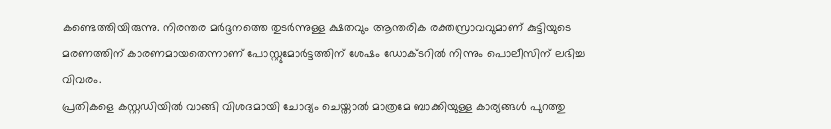കണ്ടെത്തിയിരുന്നു. നിരന്തര മർദ്ദനത്തെ തുടർന്നുള്ള ക്ഷതവും ആന്തരിക രക്തസ്രാവവുമാണ് കുട്ടിയുടെ മരണത്തിന് കാരണമായതെന്നാണ് പോസ്റ്റുമോർട്ടത്തിന് ശേഷം ഡോക്ടറിൽ നിന്നും പൊലീസിന് ലഭിച്ച വിവരം.
പ്രതികളെ കസ്റ്റഡിയിൽ വാങ്ങി വിശദമായി ചോദ്യം ചെയ്താൽ മാത്രമേ ബാക്കിയുള്ള കാര്യങ്ങൾ പുറത്തു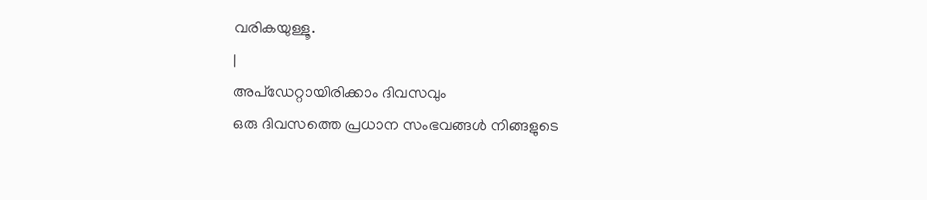വരികയുള്ളൂ.
|
അപ്ഡേറ്റായിരിക്കാം ദിവസവും
ഒരു ദിവസത്തെ പ്രധാന സംഭവങ്ങൾ നിങ്ങളുടെ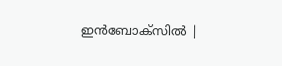ഇൻബോക്സിൽ |